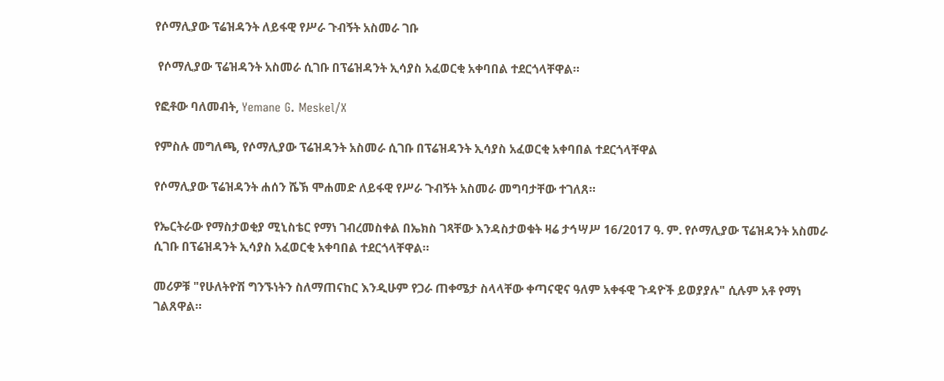የሶማሊያው ፕሬዝዳንት ለይፋዊ የሥራ ጉብኝት አስመራ ገቡ

 የሶማሊያው ፕሬዝዳንት አስመራ ሲገቡ በፕሬዝዳንት ኢሳያስ አፈወርቂ አቀባበል ተደርጎላቸዋል።

የፎቶው ባለመብት, Yemane G. Meskel/X

የምስሉ መግለጫ, የሶማሊያው ፕሬዝዳንት አስመራ ሲገቡ በፕሬዝዳንት ኢሳያስ አፈወርቂ አቀባበል ተደርጎላቸዋል

የሶማሊያው ፕሬዝዳንት ሐሰን ሼኽ ሞሐመድ ለይፋዊ የሥራ ጉብኝት አስመራ መግባታቸው ተገለጸ።

የኤርትራው የማስታወቂያ ሚኒስቴር የማነ ገብረመስቀል በኤክስ ገጻቸው እንዳስታወቁት ዛሬ ታኅሣሥ 16/2017 ዓ. ም. የሶማሊያው ፕሬዝዳንት አስመራ ሲገቡ በፕሬዝዳንት ኢሳያስ አፈወርቂ አቀባበል ተደርጎላቸዋል።

መሪዎቹ "የሁለትዮሽ ግንኙነትን ስለማጠናከር እንዲሁም የጋራ ጠቀሜታ ስላላቸው ቀጣናዊና ዓለም አቀፋዊ ጉዳዮች ይወያያሉ" ሲሉም አቶ የማነ ገልጸዋል።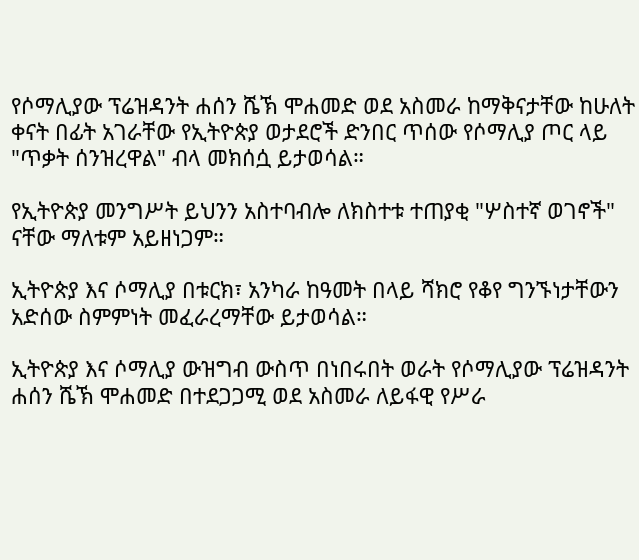የሶማሊያው ፕሬዝዳንት ሐሰን ሼኽ ሞሐመድ ወደ አስመራ ከማቅናታቸው ከሁለት ቀናት በፊት አገራቸው የኢትዮጵያ ወታደሮች ድንበር ጥሰው የሶማሊያ ጦር ላይ "ጥቃት ሰንዝረዋል" ብላ መክሰሷ ይታወሳል።

የኢትዮጵያ መንግሥት ይህንን አስተባብሎ ለክስተቱ ተጠያቂ "ሦስተኛ ወገኖች" ናቸው ማለቱም አይዘነጋም።

ኢትዮጵያ እና ሶማሊያ በቱርክ፣ አንካራ ከዓመት በላይ ሻክሮ የቆየ ግንኙነታቸውን አድሰው ስምምነት መፈራረማቸው ይታወሳል።

ኢትዮጵያ እና ሶማሊያ ውዝግብ ውስጥ በነበሩበት ወራት የሶማሊያው ፕሬዝዳንት ሐሰን ሼኽ ሞሐመድ በተደጋጋሚ ወደ አስመራ ለይፋዊ የሥራ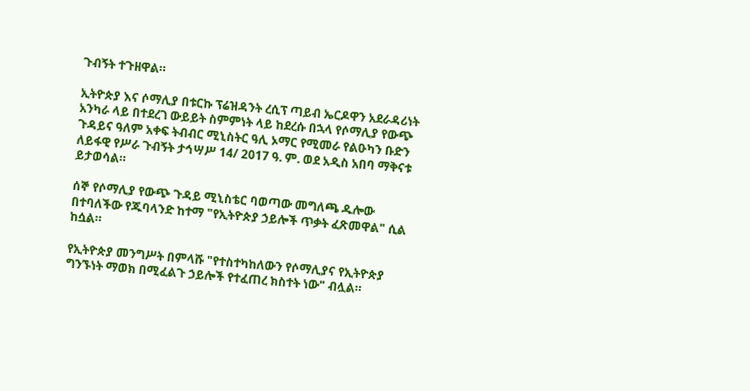ጉብኝት ተጉዘዋል።

ኢትዮጵያ እና ሶማሊያ በቱርኩ ፕሬዝዳንት ረሲፕ ጣይብ ኤርዶዋን አደራዳሪነት አንካራ ላይ በተደረገ ውይይት ስምምነት ላይ ከደረሱ በኋላ የሶማሊያ የውጭ ጉዳይና ዓለም አቀፍ ትብብር ሚኒስትር ዓሊ ኦማር የሚመራ የልዑካን ቡድን ለይፋዊ የሥራ ጉብኝት ታኅሣሥ 14/ 2017 ዓ. ም. ወደ አዲስ አበባ ማቅናቱ ይታወሳል።

ሰኞ የሶማሊያ የውጭ ጉዳይ ሚኒስቴር ባወጣው መግለጫ ዱሎው በተባለችው የጁባላንድ ከተማ "የኢትዮጵያ ኃይሎች ጥቃት ፈጽመዋል" ሲል ከሷል።

የኢትዮጵያ መንግሥት በምላሹ "የተስተካከለውን የሶማሊያና የኢትዮጵያ ግንኙነት ማወክ በሚፈልጉ ኃይሎች የተፈጠረ ክስተት ነው" ብሏል።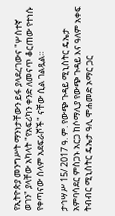የኢትዮጵያ መንግሥት ማንነታቸውን ይፋ ያላደረገውና "ሦስተኛ ወገን" ያላቸው አካላት "የአፍሪካን ቀንድ ለመናጥ ቆርጠው የተነሱ የቀጣናው ሰላም አደፍራሾች" ናቸው ሲል ገልጿል።

ታኅሣሥ 15/ 2017 ዓ. ም. የውጭ ጉዳይ ሚኒስትር ዴኤታ አምባሳደር ምስጋኑ አርጋ ከሶማሊያ የውጭ ጉዳይ እና ዓለም አቀፍ ትብብር ሚኒስትር ዴኤታ ዓሊ ሞሐመድ ኦማር ጋር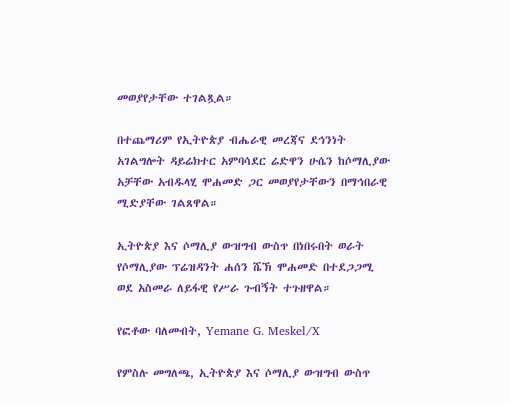መወያየታቸው ተገልጿል።

በተጨማሪም የኢትዮጵያ ብሔራዊ መረጃና ደኅንነት አገልግሎት ዳይሬክተር አምባሳደር ሬድዋን ሁሴን ከሶማሊያው አቻቸው አብዱላሂ ሞሐመድ ጋር መወያየታቸውን በማኅበራዊ ሚድያቸው ገልጸዋል።

ኢትዮጵያ እና ሶማሊያ ውዝግብ ውስጥ በነበሩበት ወራት የሶማሊያው ፕሬዝዳንት ሐሰን ሼኽ ሞሐመድ በተደጋጋሚ ወደ አስመራ ለይፋዊ የሥራ ጉብኝት ተጉዘዋል።

የፎቶው ባለመብት, Yemane G. Meskel/X

የምስሉ መግለጫ, ኢትዮጵያ እና ሶማሊያ ውዝግብ ውስጥ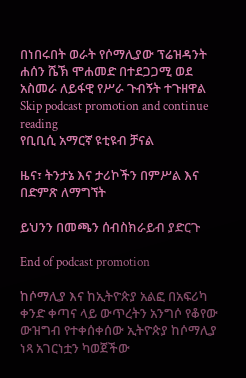በነበሩበት ወራት የሶማሊያው ፕሬዝዳንት ሐሰን ሼኽ ሞሐመድ በተደጋጋሚ ወደ አስመራ ለይፋዊ የሥራ ጉብኝት ተጉዘዋል
Skip podcast promotion and continue reading
የቢቢሲ አማርኛ ዩቲዩብ ቻናል

ዜና፣ ትንታኔ እና ታሪኮችን በምሥል እና በድምጽ ለማግኘት

ይህንን በመጫን ሰብስክራይብ ያድርጉ

End of podcast promotion

ከሶማሊያ እና ከኢትዮጵያ አልፎ በአፍሪካ ቀንድ ቀጣና ላይ ውጥረትን አንግሶ የቆየው ውዝግብ የተቀሰቀሰው ኢትዮጵያ ከሶማሊያ ነጻ አገርነቷን ካወጀችው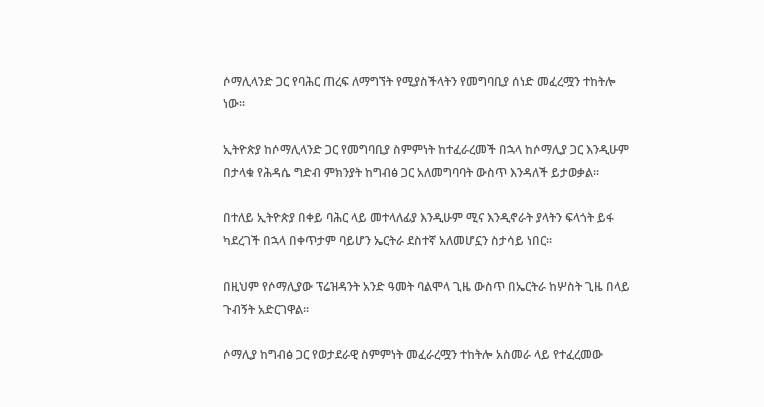ሶማሊላንድ ጋር የባሕር ጠረፍ ለማግኘት የሚያስችላትን የመግባቢያ ሰነድ መፈረሟን ተከትሎ ነው።

ኢትዮጵያ ከሶማሊላንድ ጋር የመግባቢያ ስምምነት ከተፈራረመች በኋላ ከሶማሊያ ጋር እንዲሁም በታላቁ የሕዳሴ ግድብ ምክንያት ከግብፅ ጋር አለመግባባት ውስጥ እንዳለች ይታወቃል።

በተለይ ኢትዮጵያ በቀይ ባሕር ላይ መተላለፊያ እንዲሁም ሚና እንዲኖራት ያላትን ፍላጎት ይፋ ካደረገች በኋላ በቀጥታም ባይሆን ኤርትራ ደስተኛ አለመሆኗን ስታሳይ ነበር።

በዚህም የሶማሊያው ፕሬዝዳንት አንድ ዓመት ባልሞላ ጊዜ ውስጥ በኤርትራ ከሦስት ጊዜ በላይ ጉብኝት አድርገዋል።

ሶማሊያ ከግብፅ ጋር የወታደራዊ ስምምነት መፈራረሟን ተከትሎ አስመራ ላይ የተፈረመው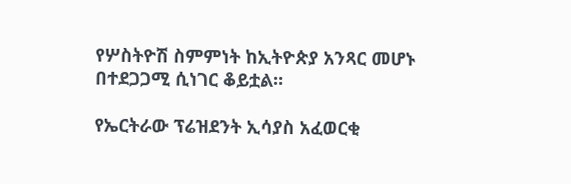የሦስትዮሽ ስምምነት ከኢትዮጵያ አንጻር መሆኑ በተደጋጋሚ ሲነገር ቆይቷል።

የኤርትራው ፕሬዝደንት ኢሳያስ አፈወርቂ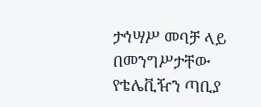ታኅሣሥ መባቻ ላይ በመንግሥታቸው የቴሌቪዥን ጣቢያ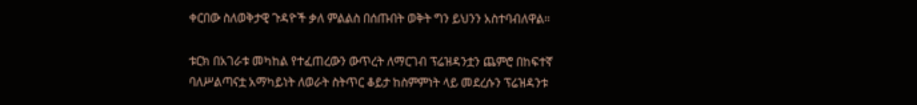ቀርበው ስለወቅታዊ ጉዳዮች ቃለ ምልልስ በሰጡበት ወቅት ግን ይህንን አስተባብለዋል።

ቱርክ በአገራቱ መካከል የተፈጠረውን ውጥረት ለማርገብ ፕሬዝዳንቷን ጨምሮ በከፍተኛ ባለሥልጣናቷ አማካይነት ለወራት ስትጥር ቆይታ ከስምምነት ላይ መደረሱን ፕሬዝዳንቱ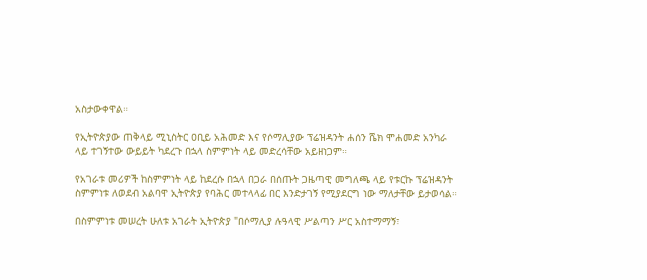አስታውቀዋል።

የኢትዮጵያው ጠቅላይ ሚኒስትር ዐቢይ አሕመድ እና የሶማሊያው ፕሬዝዳንት ሐሰን ሼክ ሞሐመድ አንካራ ላይ ተገኝተው ውይይት ካደረጉ በኋላ ስምምነት ላይ መድረሳቸው አይዘነጋም።

የአገራቱ መሪዎች ከስምምነት ላይ ከደረሱ በኋላ በጋራ በሰጡት ጋዜጣዊ መግለጫ ላይ የቱርኩ ፕሬዝዳንት ስምምነቱ ለወደብ አልባዋ ኢትዮጵያ የባሕር መተላላፊ በር እንድታገኝ የሚያደርግ ነው ማለታቸው ይታወሳል።

በስምምነቱ መሠረት ሁለቱ አገራት ኢትዮጵያ "በሶማሊያ ሉዓላዊ ሥልጣን ሥር አስተማማኝ፣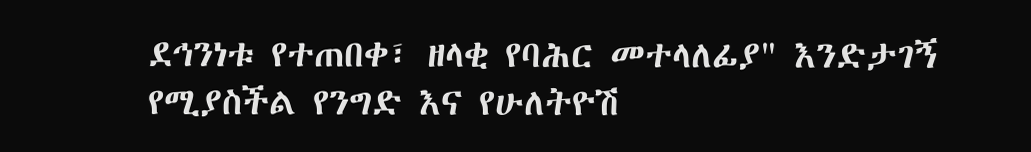ደኅንነቱ የተጠበቀ፣ ዘላቂ የባሕር መተላለፊያ" እንድታገኝ የሚያስችል የንግድ እና የሁለትዮሽ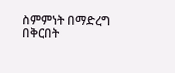ስምምነት በማድረግ በቅርበት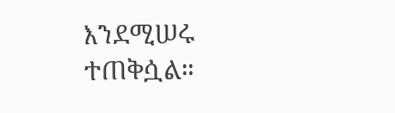እንደሚሠሩ ተጠቅሷል።